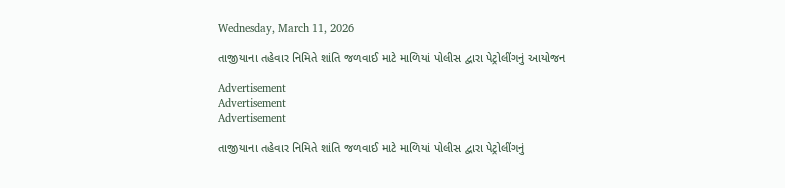Wednesday, March 11, 2026

તાજીયાના તહેવાર નિમિતે શાંતિ જળવાઈ માટે માળિયાં પોલીસ દ્વારા પેટ્રોલીંગનું આયોજન

Advertisement
Advertisement
Advertisement

તાજીયાના તહેવાર નિમિતે શાંતિ જળવાઈ માટે માળિયાં પોલીસ દ્વારા પેટ્રોલીંગનું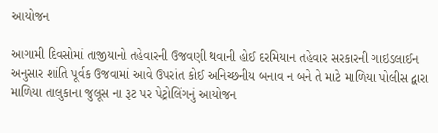આયોજન

આગામી દિવસોમાં તાજીયાનો તહેવારની ઉજવણી થવાની હોઈ દરમિયાન તહેવાર સરકારની ગાઇડલાઈન અનુસાર શાંતિ પૂર્વક ઉજવામાં આવે ઉપરાંત કોઈ અનિચ્છનીય બનાવ ન બને તે માટે માળિયા પોલીસ દ્વારા માળિયા તાલુકાના જુલૂસ ના રૂટ પર પેટ્રોલિંગનું આયોજન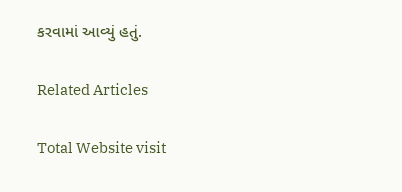કરવામાં આવ્યું હતું.

Related Articles

Total Website visit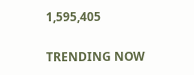1,595,405

TRENDING NOW